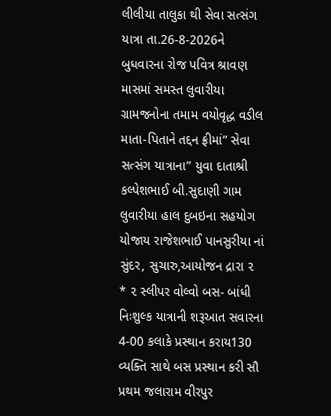લીલીયા તાલુકા થી સેવા સત્સંગ યાત્રા તા.26-8-2026ને બુધવારના રોજ પવિત્ર શ્રાવણ માસમાં સમસ્ત લુવારીયા ગ્રામજનોના તમામ વયોવૃદ્ધ વડીલ માતા-પિતાને તદ્દન ફ્રીમાં” સેવા સત્સંગ યાત્રાના” યુવા દાતાશ્રી કલ્પેશભાઈ બી.સુદાણી ગામ લુવારીયા હાલ દુબઇના સહયોગ યોજાય રાજેશભાઈ પાનસુરીયા નાં સુંદર, સુચારુ,આયોજન દ્રારા ૨ * ૨ સ્લીપર વોલ્વો બસ- બાંધી નિઃશુલ્ક યાત્રાની શરૂઆત સવારના 4-00 કલાકે પ્રસ્થાન કરાય130 વ્યક્તિ સાથે બસ પ્રસ્થાન કરી સૌ પ્રથમ જલારામ વીરપુર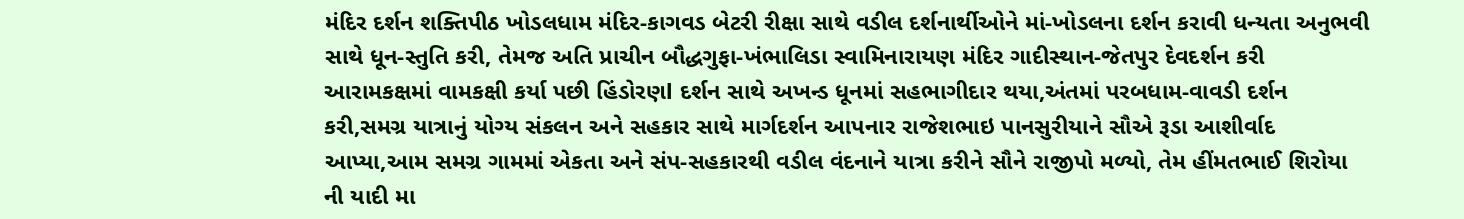મંદિર દર્શન શક્તિપીઠ ખોડલધામ મંદિર-કાગવડ બેટરી રીક્ષા સાથે વડીલ દર્શનાર્થીઓને માં-ખોડલના દર્શન કરાવી ધન્યતા અનુભવી સાથે ધૂન-સ્તુતિ કરી, તેમજ અતિ પ્રાચીન બૌદ્ધગુફા-ખંભાલિડા સ્વામિનારાયણ મંદિર ગાદીસ્થાન-જેતપુર દેવદર્શન કરી આરામકક્ષમાં વામકક્ષી કર્યા પછી હિંડોરણl દર્શન સાથે અખન્ડ ધૂનમાં સહભાગીદાર થયા,અંતમાં પરબધામ-વાવડી દર્શન કરી,સમગ્ર યાત્રાનું યોગ્ય સંકલન અને સહકાર સાથે માર્ગદર્શન આપનાર રાજેશભાઇ પાનસુરીયાને સૌએ રૂડા આશીર્વાદ આપ્યા,આમ સમગ્ર ગામમાં એકતા અને સંપ-સહકારથી વડીલ વંદનાને યાત્રા કરીને સૌને રાજીપો મળ્યો, તેમ હીંમતભાઈ શિરોયા ની યાદી મા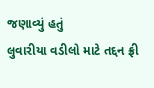જણાવ્યું હતું
લુવારીયા વડીલો માટે તદ્દન ફ્રી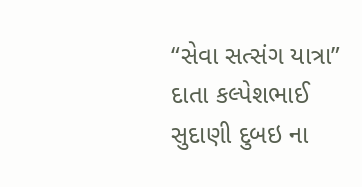“સેવા સત્સંગ યાત્રા” દાતા કલ્પેશભાઈ સુદાણી દુબઇ ના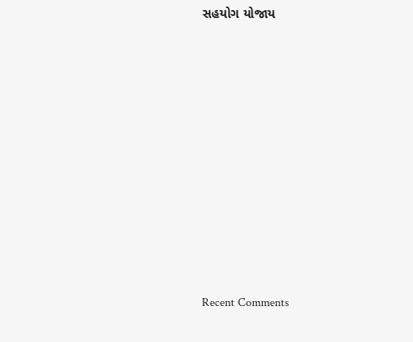સહયોગ યોજાય


















Recent Comments